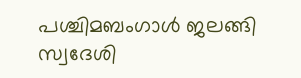പശ്ചിമബംഗാൾ ജലങ്ങി സ്വദേശി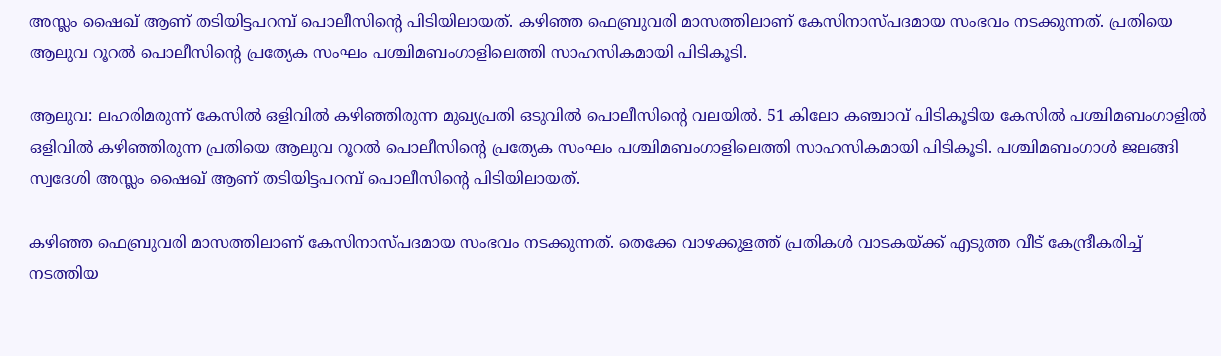അസ്ലം ഷൈഖ് ആണ് തടിയിട്ടപറമ്പ് പൊലീസിന്റെ പിടിയിലായത്. കഴിഞ്ഞ ഫെബ്രുവരി മാസത്തിലാണ് കേസിനാസ്പദമായ സംഭവം നടക്കുന്നത്. പ്രതിയെ ആലുവ റൂറൽ പൊലീസിന്റെ പ്രത്യേക സംഘം പശ്ചിമബംഗാളിലെത്തി സാഹസികമായി പിടികൂടി.

ആലുവ: ലഹരിമരുന്ന് കേസിൽ ഒളിവിൽ കഴിഞ്ഞിരുന്ന മുഖ്യപ്രതി ഒടുവിൽ പൊലീസിന്റെ വലയിൽ. 51 കിലോ കഞ്ചാവ് പിടികൂടിയ കേസിൽ പശ്ചിമബംഗാളിൽ ഒളിവിൽ കഴിഞ്ഞിരുന്ന പ്രതിയെ ആലുവ റൂറൽ പൊലീസിന്റെ പ്രത്യേക സംഘം പശ്ചിമബംഗാളിലെത്തി സാഹസികമായി പിടികൂടി. പശ്ചിമബംഗാൾ ജലങ്ങി സ്വദേശി അസ്ലം ഷൈഖ് ആണ് തടിയിട്ടപറമ്പ് പൊലീസിന്റെ പിടിയിലായത്.

കഴിഞ്ഞ ഫെബ്രുവരി മാസത്തിലാണ് കേസിനാസ്പദമായ സംഭവം നടക്കുന്നത്. തെക്കേ വാഴക്കുളത്ത് പ്രതികൾ വാടകയ്ക്ക് എടുത്ത വീട് കേന്ദ്രീകരിച്ച് നടത്തിയ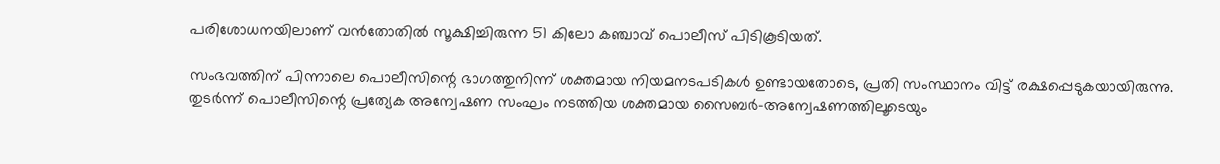പരിശോധനയിലാണ് വൻതോതിൽ സൂക്ഷിച്ചിരുന്ന 51 കിലോ കഞ്ചാവ് പൊലീസ് പിടികൂടിയത്.

സംഭവത്തിന് പിന്നാലെ പൊലീസിന്റെ ഭാഗത്തുനിന്ന് ശക്തമായ നിയമനടപടികൾ ഉണ്ടായതോടെ, പ്രതി സംസ്ഥാനം വിട്ട് രക്ഷപ്പെടുകയായിരുന്നു. തുടർന്ന് പൊലീസിന്റെ പ്രത്യേക അന്വേഷണ സംഘം നടത്തിയ ശക്തമായ സൈബർ-അന്വേഷണത്തിലൂടെയും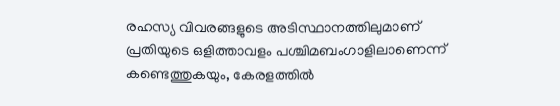രഹസ്യ വിവരങ്ങളുടെ അടിസ്ഥാനത്തിലുമാണ് പ്രതിയുടെ ഒളിത്താവളം പശ്ചിമബംഗാളിലാണെന്ന് കണ്ടെത്തുകയും, കേരളത്തിൽ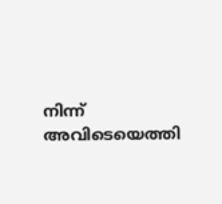നിന്ന് അവിടെയെത്തി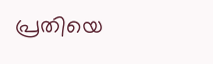പ്രതിയെ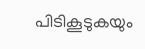പിടികൂടുകയും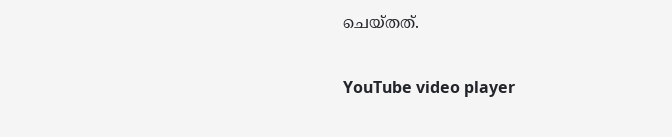ചെയ്തത്.

YouTube video player